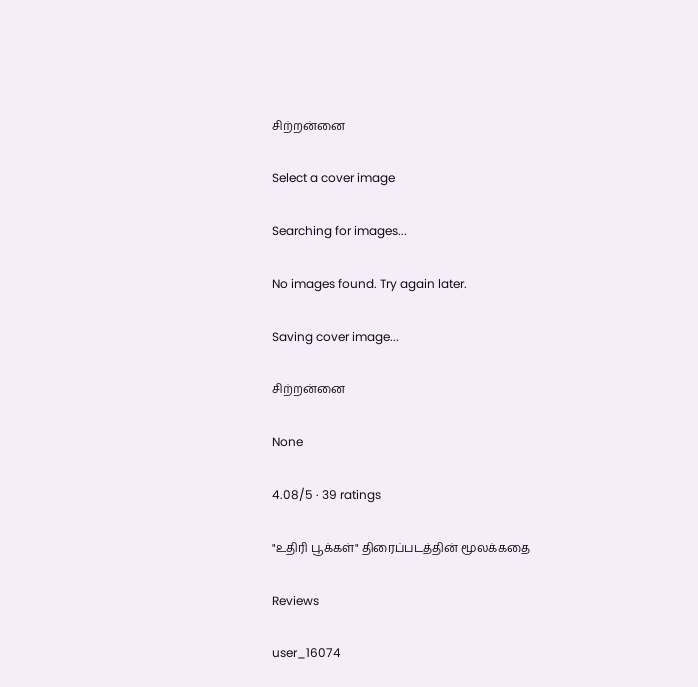சிற்றன்னை

Select a cover image

Searching for images...

No images found. Try again later.

Saving cover image...

சிற்றன்னை

None

4.08/5 · 39 ratings

"உதிரி பூக்கள்" திரைப்படத்தின் மூலக்கதை

Reviews

user_16074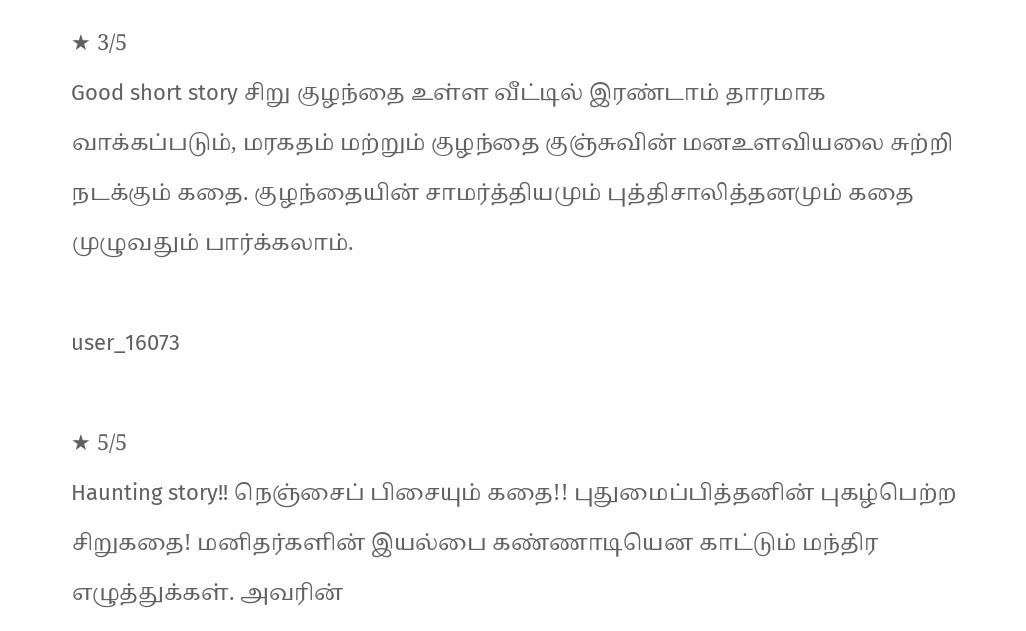★ 3/5
Good short story சிறு குழந்தை உள்ள வீட்டில் இரண்டாம் தாரமாக வாக்கப்படும், மரகதம் மற்றும் குழந்தை குஞ்சுவின் மனஉளவியலை சுற்றி நடக்கும் கதை. குழந்தையின் சாமர்த்தியமும் புத்திசாலித்தனமும் கதை முழுவதும் பார்க்கலாம்.

user_16073

★ 5/5
Haunting story!! நெஞ்சைப் பிசையும் கதை!! புதுமைப்பித்தனின் புகழ்பெற்ற சிறுகதை! மனிதர்களின் இயல்பை கண்ணாடியென காட்டும் மந்திர எழுத்துக்கள். அவரின்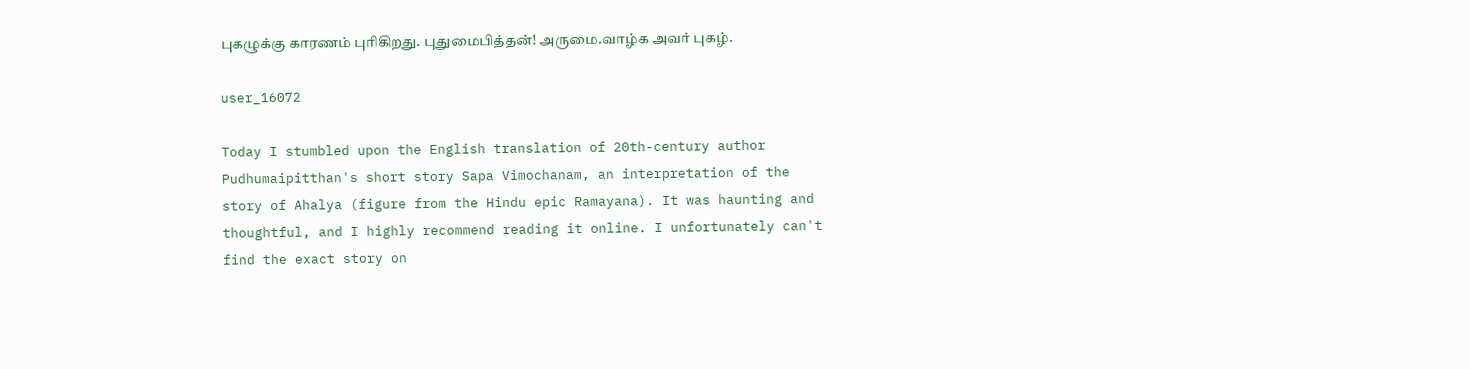புகழுக்கு காரணம் புரிகிறது. புதுமைபித்தன்! அருமை.வாழ்க அவர் புகழ்.

user_16072

Today I stumbled upon the English translation of 20th-century author Pudhumaipitthan's short story Sapa Vimochanam, an interpretation of the story of Ahalya (figure from the Hindu epic Ramayana). It was haunting and thoughtful, and I highly recommend reading it online. I unfortunately can't find the exact story on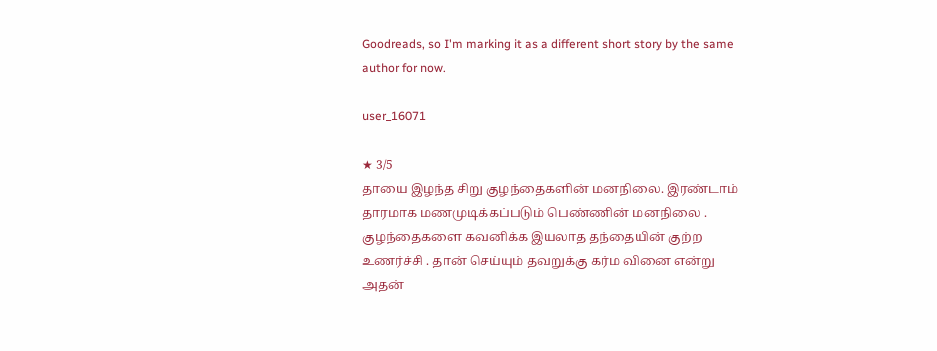Goodreads, so I'm marking it as a different short story by the same author for now.

user_16071

★ 3/5
தாயை இழந்த சிறு குழந்தைகளின் மனநிலை. இரண்டாம் தாரமாக மணமுடிக்கப்படும் பெண்ணின் மனநிலை . குழந்தைகளை கவனிக்க இயலாத தந்தையின் குற்ற உணர்ச்சி . தான் செய்யும் தவறுக்கு கர்ம வினை என்று அதன்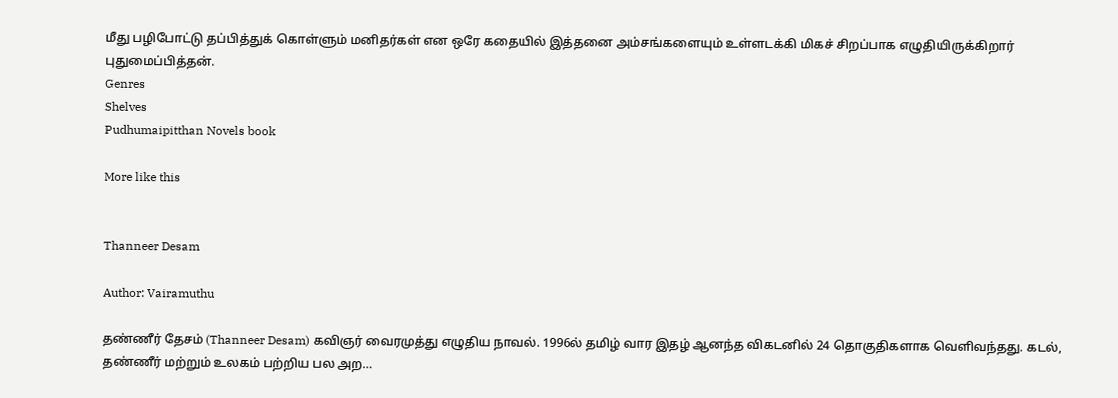மீது பழிபோட்டு தப்பித்துக் கொள்ளும் மனிதர்கள் என ஒரே கதையில் இத்தனை அம்சங்களையும் உள்ளடக்கி மிகச் சிறப்பாக எழுதியிருக்கிறார் புதுமைப்பித்தன்.
Genres
Shelves
Pudhumaipitthan Novels book

More like this


Thanneer Desam

Author: Vairamuthu

தண்ணீர் தேசம் (Thanneer Desam) கவிஞர் வைரமுத்து எழுதிய நாவல். 1996ல் தமிழ் வார இதழ் ஆனந்த விகடனில் 24 தொகுதிகளாக வெளிவந்தது. கடல், தண்ணீர் மற்றும் உலகம் பற்றிய பல அற…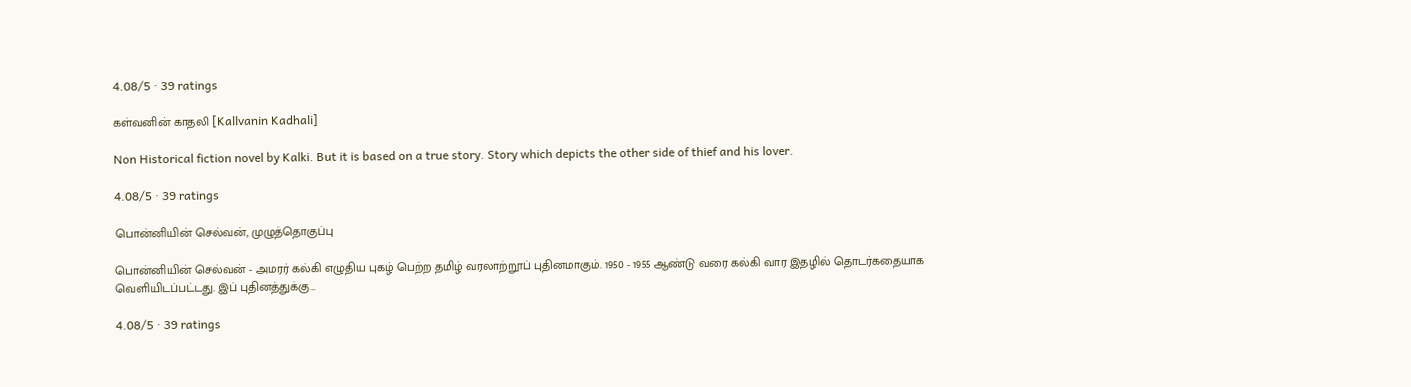4.08/5 · 39 ratings

கள்வனின் காதலி [Kallvanin Kadhali]

Non Historical fiction novel by Kalki. But it is based on a true story. Story which depicts the other side of thief and his lover.

4.08/5 · 39 ratings

பொன்னியின் செல்வன், முழுத்தொகுப்பு

பொன்னியின் செல்வன் - அமரர் கல்கி எழுதிய புகழ் பெற்ற தமிழ் வரலாற்றூப் புதினமாகும். 1950 - 1955 ஆண்டு வரை கல்கி வார இதழில் தொடர்கதையாக வெளியிடப்பட்டது. இப் புதினத்துக்கு…

4.08/5 · 39 ratings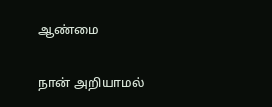ஆண்மை

நான் அறியாமல்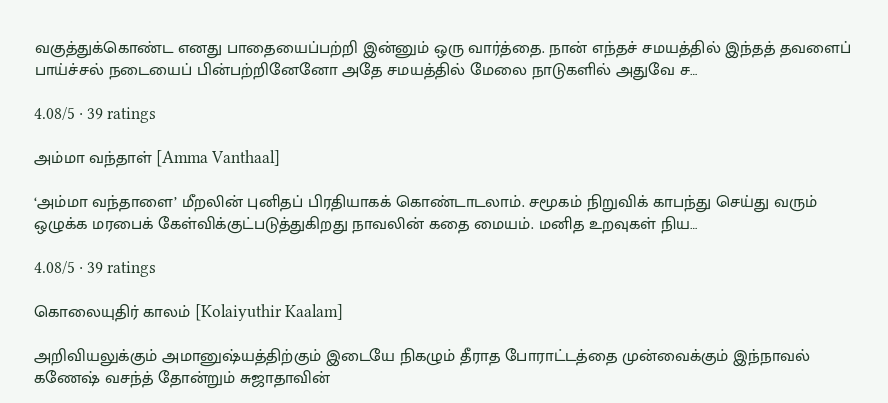வகுத்துக்கொண்ட எனது பாதையைப்பற்றி இன்னும் ஒரு வார்த்தை. நான் எந்தச் சமயத்தில் இந்தத் தவளைப் பாய்ச்சல் நடையைப் பின்பற்றினேனோ அதே சமயத்தில் மேலை நாடுகளில் அதுவே ச…

4.08/5 · 39 ratings

அம்மா வந்தாள் [Amma Vanthaal]

‘அம்மா வந்தாளை’ மீறலின் புனிதப் பிரதியாகக் கொண்டாடலாம். சமூகம் நிறுவிக் காபந்து செய்து வரும் ஒழுக்க மரபைக் கேள்விக்குட்படுத்துகிறது நாவலின் கதை மையம். மனித உறவுகள் நிய…

4.08/5 · 39 ratings

கொலையுதிர் காலம் [Kolaiyuthir Kaalam]

அறிவியலுக்கும் அமானுஷ்யத்திற்கும் இடையே நிகழும் தீராத போராட்டத்தை முன்வைக்கும் இந்நாவல் கணேஷ் வசந்த் தோன்றும் சுஜாதாவின்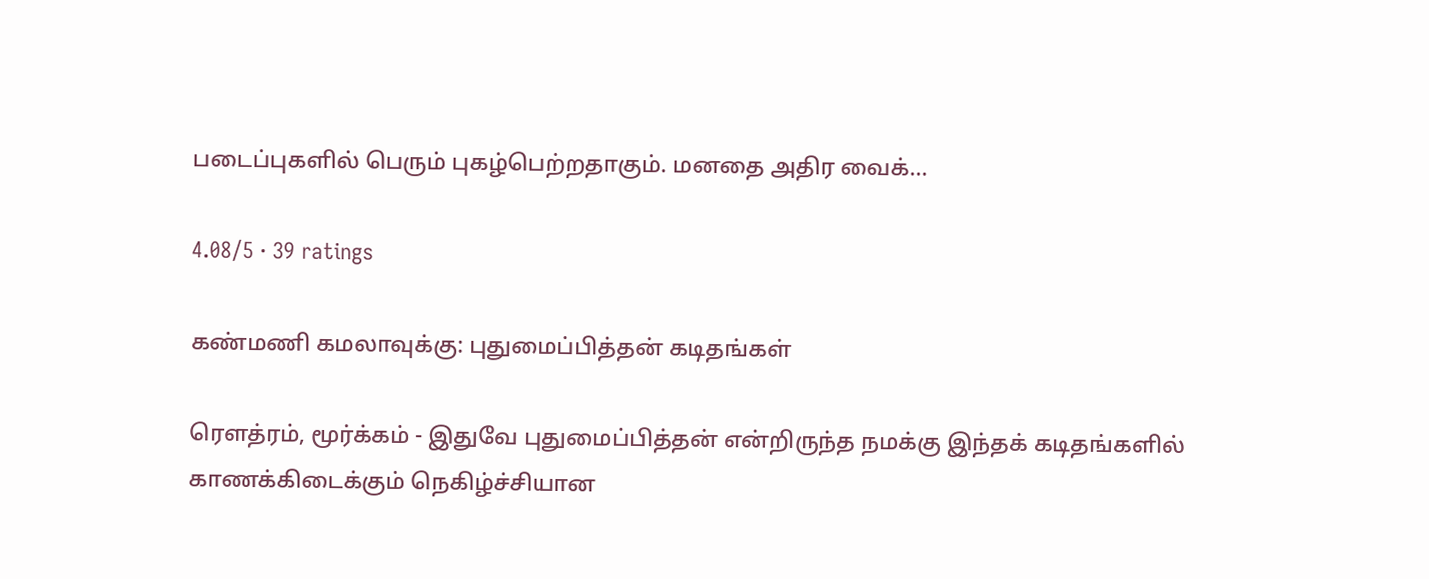படைப்புகளில் பெரும் புகழ்பெற்றதாகும். மனதை அதிர வைக்…

4.08/5 · 39 ratings

கண்மணி கமலாவுக்கு: புதுமைப்பித்தன் கடிதங்கள்

ரௌத்ரம், மூர்க்கம் - இதுவே புதுமைப்பித்தன் என்றிருந்த நமக்கு இந்தக் கடிதங்களில் காணக்கிடைக்கும் நெகிழ்ச்சியான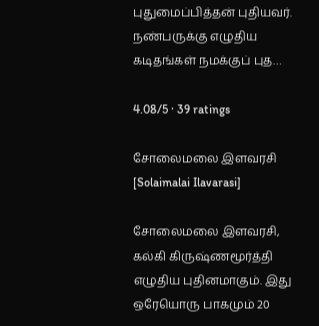புதுமைப்பித்தன் புதியவர். நண்பருக்கு எழுதிய கடிதங்கள் நமக்குப் புத…

4.08/5 · 39 ratings

சோலைமலை இளவரசி [Solaimalai Ilavarasi]

சோலைமலை இளவரசி, கல்கி கிருஷ்ணமூர்த்தி எழுதிய புதினமாகும். இது ஒரேயொரு பாகமும் 20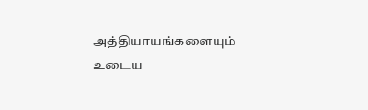அத்தியாயங்களையும் உடைய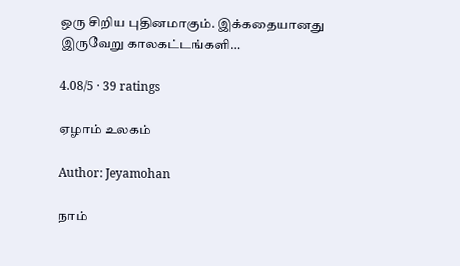ஒரு சிறிய புதினமாகும். இக்கதையானது இருவேறு காலகட்டங்களி…

4.08/5 · 39 ratings

ஏழாம் உலகம்

Author: Jeyamohan

நாம்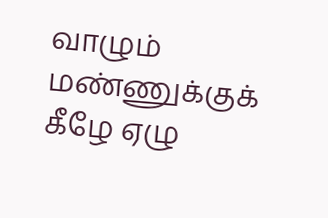வாழும் மண்ணுக்குக் கீழே ஏழு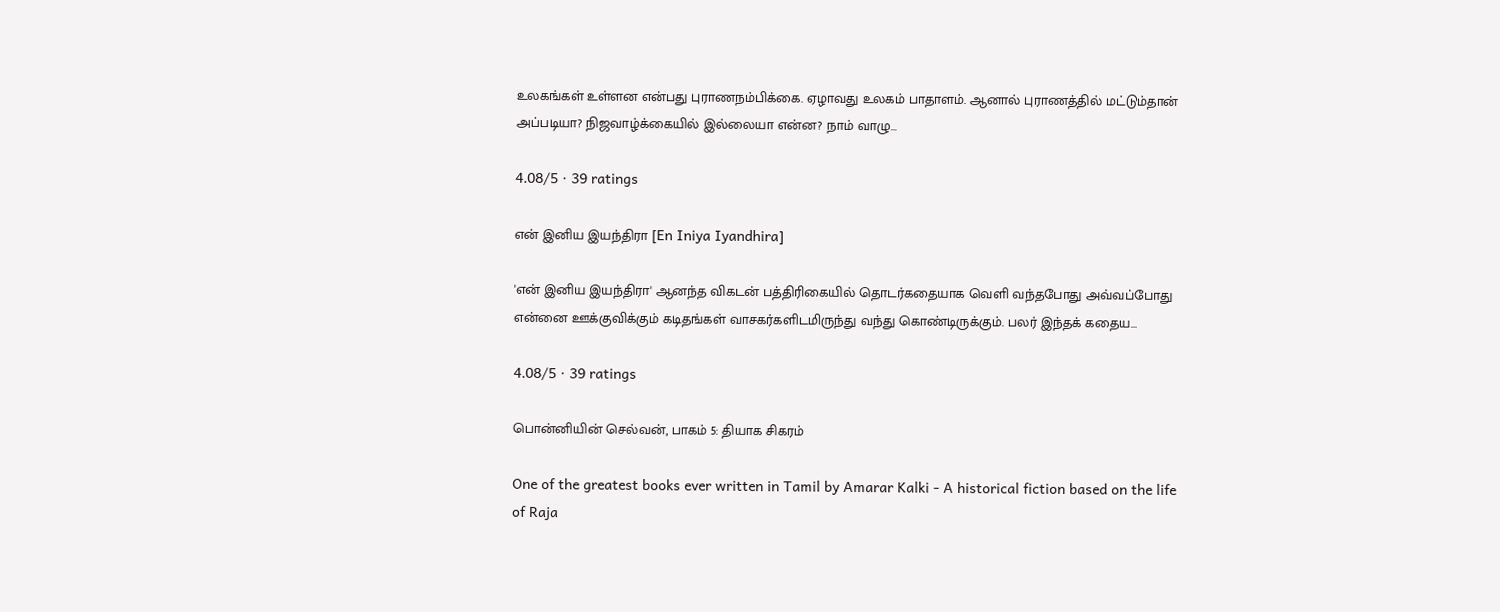உலகங்கள் உள்ளன என்பது புராணநம்பிக்கை. ஏழாவது உலகம் பாதாளம். ஆனால் புராணத்தில் மட்டும்தான் அப்படியா? நிஜவாழ்க்கையில் இல்லையா என்ன? நாம் வாழு…

4.08/5 · 39 ratings

என் இனிய இயந்திரா [En Iniya Iyandhira]

'என் இனிய இயந்திரா' ஆனந்த விகடன் பத்திரிகையில் தொடர்கதையாக வெளி வந்தபோது அவ்வப்போது என்னை ஊக்குவிக்கும் கடிதங்கள் வாசகர்களிடமிருந்து வந்து கொண்டிருக்கும். பலர் இந்தக் கதைய…

4.08/5 · 39 ratings

பொன்னியின் செல்வன், பாகம் 5: தியாக சிகரம்

One of the greatest books ever written in Tamil by Amarar Kalki - A historical fiction based on the life of Raja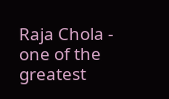Raja Chola - one of the greatest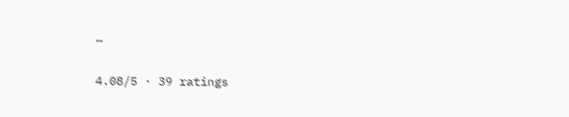…

4.08/5 · 39 ratings